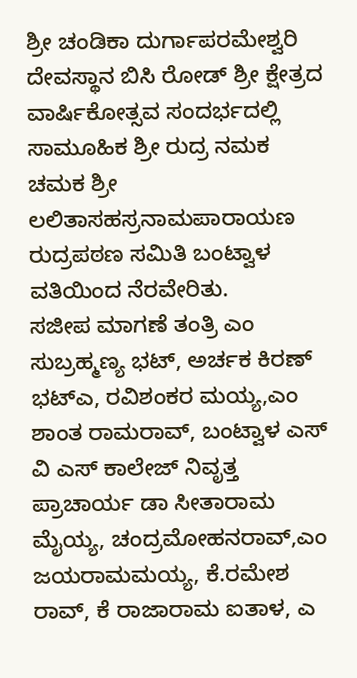ಶ್ರೀ ಚಂಡಿಕಾ ದುರ್ಗಾಪರಮೇಶ್ವರಿ ದೇವಸ್ಥಾನ ಬಿಸಿ ರೋಡ್ ಶ್ರೀ ಕ್ಷೇತ್ರದ ವಾರ್ಷಿಕೋತ್ಸವ ಸಂದರ್ಭದಲ್ಲಿ ಸಾಮೂಹಿಕ ಶ್ರೀ ರುದ್ರ ನಮಕ ಚಮಕ ಶ್ರೀ ಲಲಿತಾಸಹಸ್ರನಾಮಪಾರಾಯಣ ರುದ್ರಪಠಣ ಸಮಿತಿ ಬಂಟ್ವಾಳ ವತಿಯಿಂದ ನೆರವೇರಿತು.
ಸಜೀಪ ಮಾಗಣೆ ತಂತ್ರಿ ಎಂ ಸುಬ್ರಹ್ಮಣ್ಯ ಭಟ್, ಅರ್ಚಕ ಕಿರಣ್ ಭಟ್ಎ, ರವಿಶಂಕರ ಮಯ್ಯ,ಎಂ ಶಾಂತ ರಾಮರಾವ್, ಬಂಟ್ವಾಳ ಎಸ್ ವಿ ಎಸ್ ಕಾಲೇಜ್ ನಿವೃತ್ತ ಪ್ರಾಚಾರ್ಯ ಡಾ ಸೀತಾರಾಮ ಮೈಯ್ಯ, ಚಂದ್ರಮೋಹನರಾವ್,ಎಂ ಜಯರಾಮಮಯ್ಯ, ಕೆ.ರಮೇಶ ರಾವ್, ಕೆ ರಾಜಾರಾಮ ಐತಾಳ, ಎ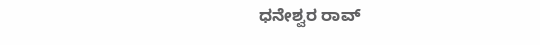ಧನೇಶ್ವರ ರಾವ್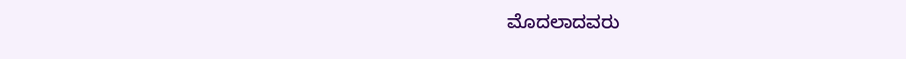ಮೊದಲಾದವರು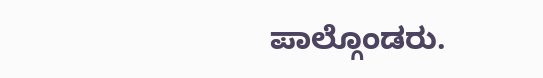ಪಾಲ್ಗೊಂಡರು.